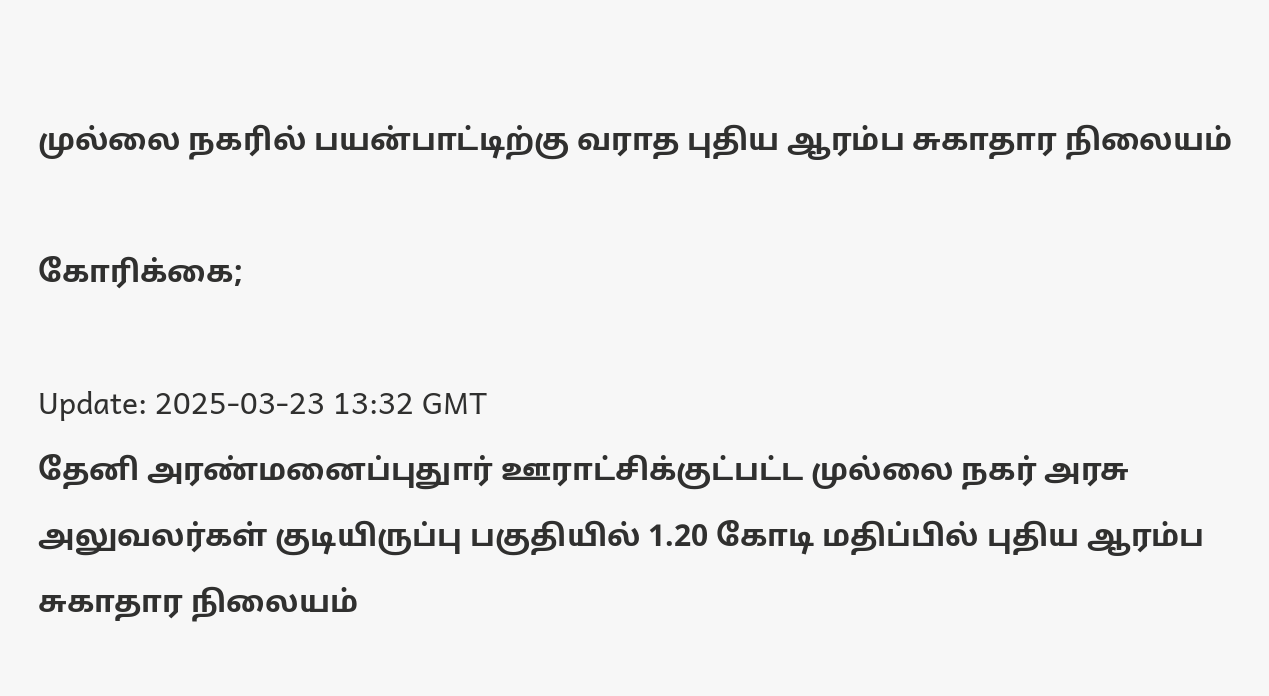முல்லை நகரில் பயன்பாட்டிற்கு வராத புதிய ஆரம்ப சுகாதார நிலையம்

கோரிக்கை;

Update: 2025-03-23 13:32 GMT
தேனி அரண்மனைப்புதுார் ஊராட்சிக்குட்பட்ட முல்லை நகர் அரசு அலுவலர்கள் குடியிருப்பு பகுதியில் 1.20 கோடி மதிப்பில் புதிய ஆரம்ப சுகாதார நிலையம்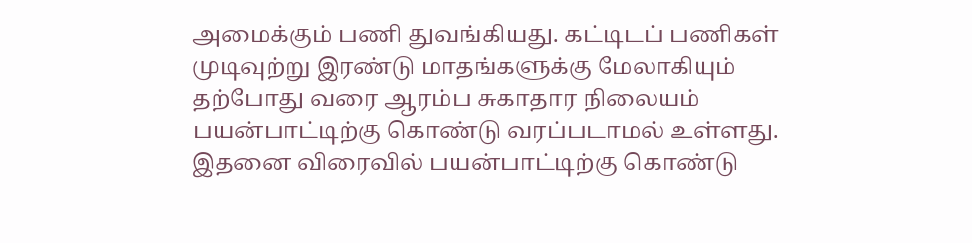அமைக்கும் பணி துவங்கியது. கட்டிடப் பணிகள் முடிவுற்று இரண்டு மாதங்களுக்கு மேலாகியும் தற்போது வரை ஆரம்ப சுகாதார நிலையம் பயன்பாட்டிற்கு கொண்டு வரப்படாமல் உள்ளது. இதனை விரைவில் பயன்பாட்டிற்கு கொண்டு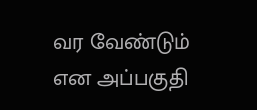வர வேண்டும் என அப்பகுதி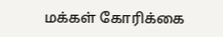மக்கள் கோரிக்கை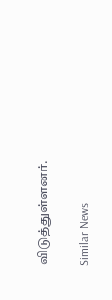விடுத்துள்ளனர்.

Similar News